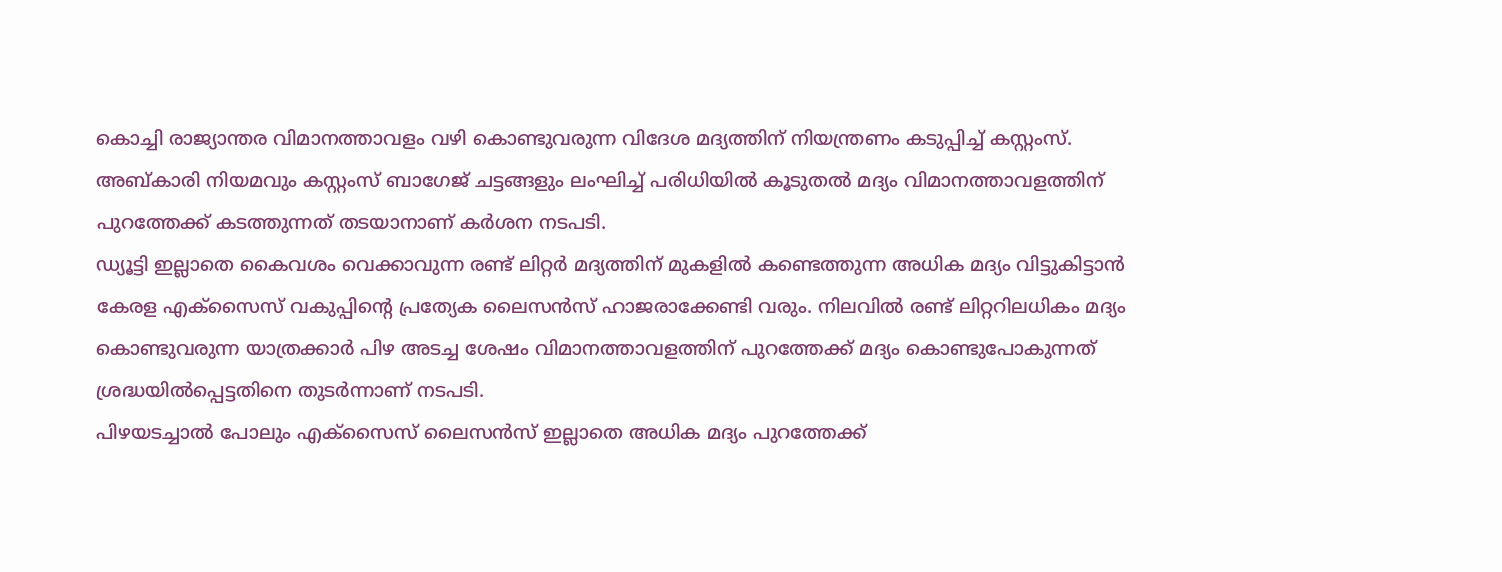കൊച്ചി രാജ്യാന്തര വിമാനത്താവളം വഴി കൊണ്ടുവരുന്ന വിദേശ മദ്യത്തിന് നിയന്ത്രണം കടുപ്പിച്ച് കസ്റ്റംസ്. അബ്കാരി നിയമവും കസ്റ്റംസ് ബാഗേജ് ചട്ടങ്ങളും ലംഘിച്ച് പരിധിയിൽ കൂടുതൽ മദ്യം വിമാനത്താവളത്തിന് പുറത്തേക്ക് കടത്തുന്നത് തടയാനാണ് കർശന നടപടി.
ഡ്യൂട്ടി ഇല്ലാതെ കൈവശം വെക്കാവുന്ന രണ്ട് ലിറ്റർ മദ്യത്തിന് മുകളിൽ കണ്ടെത്തുന്ന അധിക മദ്യം വിട്ടുകിട്ടാൻ കേരള എക്സൈസ് വകുപ്പിന്റെ പ്രത്യേക ലൈസൻസ് ഹാജരാക്കേണ്ടി വരും. നിലവിൽ രണ്ട് ലിറ്ററിലധികം മദ്യം കൊണ്ടുവരുന്ന യാത്രക്കാർ പിഴ അടച്ച ശേഷം വിമാനത്താവളത്തിന് പുറത്തേക്ക് മദ്യം കൊണ്ടുപോകുന്നത് ശ്രദ്ധയിൽപ്പെട്ടതിനെ തുടർന്നാണ് നടപടി.
പിഴയടച്ചാൽ പോലും എക്സൈസ് ലൈസൻസ് ഇല്ലാതെ അധിക മദ്യം പുറത്തേക്ക്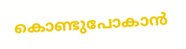കൊണ്ടുപോകാൻ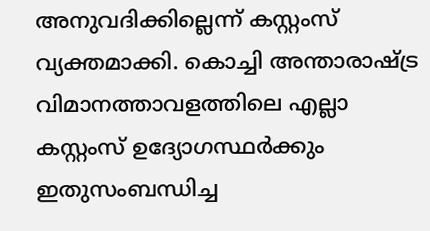അനുവദിക്കില്ലെന്ന് കസ്റ്റംസ് വ്യക്തമാക്കി. കൊച്ചി അന്താരാഷ്ട്ര വിമാനത്താവളത്തിലെ എല്ലാ കസ്റ്റംസ് ഉദ്യോഗസ്ഥർക്കും ഇതുസംബന്ധിച്ച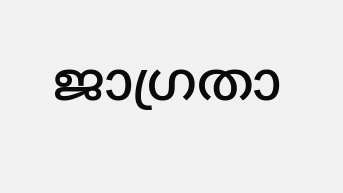ജാഗ്രതാ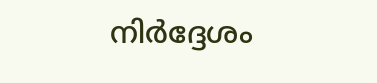നിർദ്ദേശം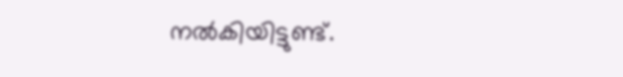നൽകിയിട്ടുണ്ട്.